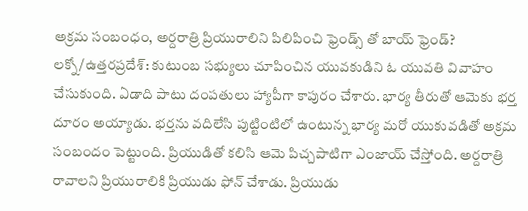అక్రమ సంబంధం, అర్దరాత్రి ప్రియురాలిని పిలిపించి ఫ్రెండ్స్ తో బాయ్ ఫ్రెండ్?
లక్నో/ఉత్తరప్రదేశ్: కుటుంబ సభ్యులు చూపించిన యువకుడిని ఓ యువతి వివాహం చేసుకుంది. ఏడాది పాటు దంపతులు హ్యాపీగా కాపురం చేశారు. భార్య తీరుతో ఆమెకు భర్త దూరం అయ్యాడు. భర్తను వదిలేసి పుట్టింటిలో ఉంటున్న భార్య మరో యుకువడితో అక్రమ సంబందం పెట్టుంది. ప్రియుడితో కలిసి ఆమె పిచ్చపాటిగా ఎంజాయ్ చేస్తోంది. అర్దరాత్రి రావాలని ప్రియురాలికి ప్రియుడు ఫోన్ చేశాడు. ప్రియుడు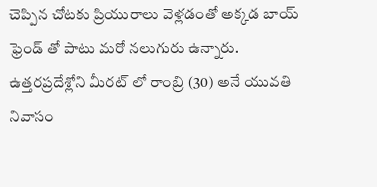చెప్పిన చోటకు ప్రియురాలు వెళ్లడంతో అక్కడ బాయ్ ఫ్రెండ్ తో పాటు మరో నలుగురు ఉన్నారు.
ఉత్తరప్రదేశ్లోని మీరట్ లో రాంబ్రి (30) అనే యువతి నివాసం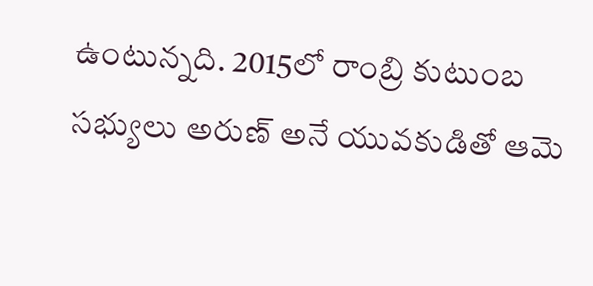ఉంటున్నది. 2015లో రాంబ్రి కుటుంబ సభ్యులు అరుణ్ అనే యువకుడితో ఆమె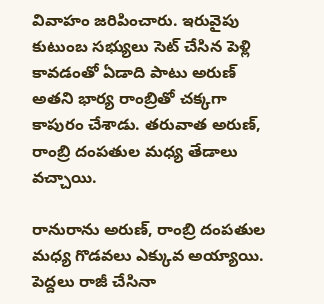వివాహం జరిపించారు. ఇరువైపు కుటుంబ సభ్యులు సెట్ చేసిన పెళ్లి కావడంతో ఏడాది పాటు అరుణ్ అతని భార్య రాంబ్రితో చక్కగా కాపురం చేశాడు. తరువాత అరుణ్, రాంబ్రి దంపతుల మధ్య తేడాలు వచ్చాయి.

రానురాను అరుణ్, రాంబ్రి దంపతుల మధ్య గొడవలు ఎక్కువ అయ్యాయి. పెద్దలు రాజీ చేసినా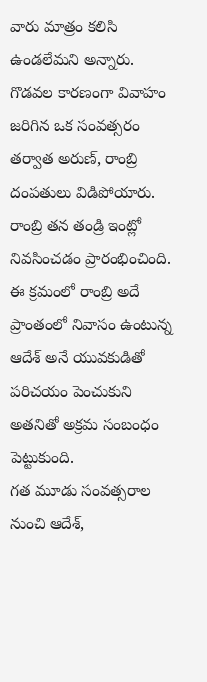వారు మాత్రం కలిసి ఉండలేమని అన్నారు. గొడవల కారణంగా వివాహం జరిగిన ఒక సంవత్సరం తర్వాత అరుణ్, రాంబ్రి దంపతులు విడిపోయారు. రాంబ్రి తన తండ్రి ఇంట్లో నివసించడం ప్రారంభించింది. ఈ క్రమంలో రాంబ్రి అదే ప్రాంతంలో నివాసం ఉంటున్న ఆదేశ్ అనే యువకుడితో పరిచయం పెంచుకుని అతనితో అక్రమ సంబంధం పెట్టుకుంది.
గత మూడు సంవత్సరాల నుంచి ఆదేశ్,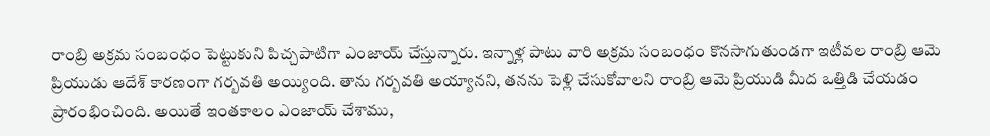రాంబ్రి అక్రమ సంబంధం పెట్టుకుని పిచ్చపాటిగా ఎంజాయ్ చేస్తున్నారు. ఇన్నాళ్ల పాటు వారి అక్రమ సంబంధం కొనసాగుతుండగా ఇటీవల రాంబ్రి ఆమె ప్రియుడు ఆదేశ్ కారణంగా గర్బవతి అయ్యింది. తాను గర్బవతి అయ్యానని, తనను పెళ్లి చేసుకోవాలని రాంబ్రి ఆమె ప్రియుడి మీద ఒత్తిడి చేయడం ప్రారంభించింది. అయితే ఇంతకాలం ఎంజాయ్ చేశాము,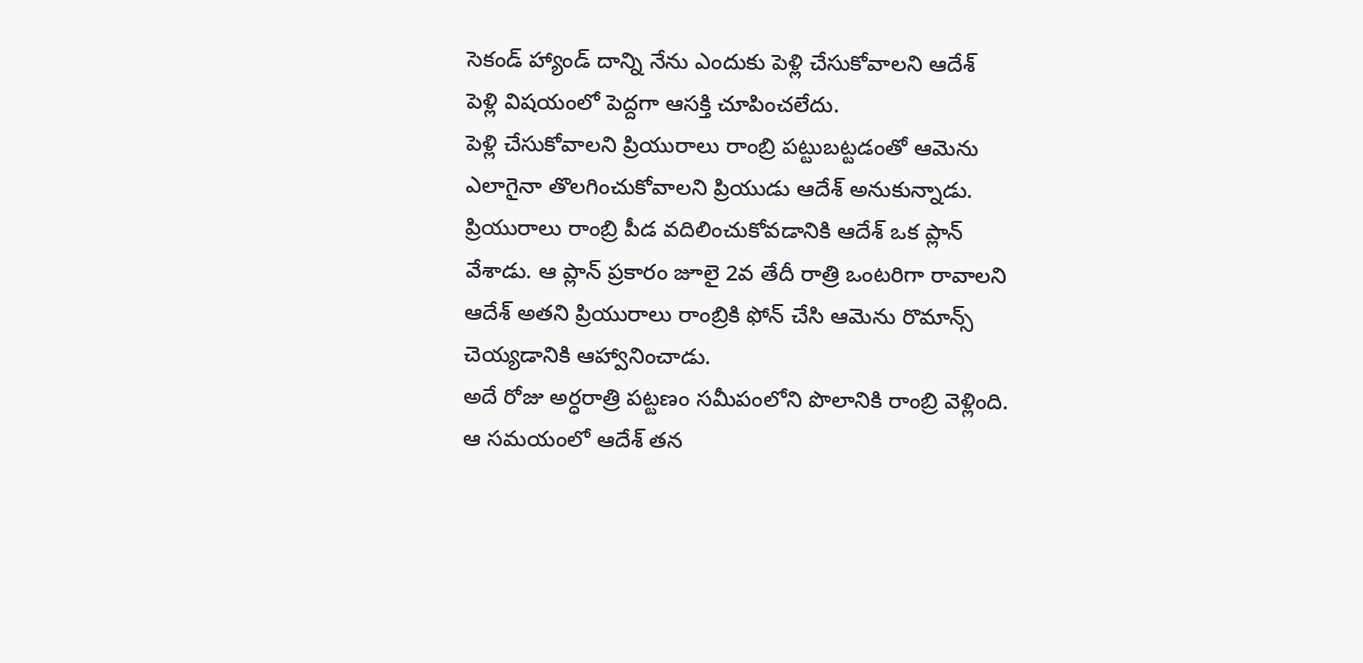సెకండ్ హ్యాండ్ దాన్ని నేను ఎందుకు పెళ్లి చేసుకోవాలని ఆదేశ్ పెళ్లి విషయంలో పెద్దగా ఆసక్తి చూపించలేదు.
పెళ్లి చేసుకోవాలని ప్రియురాలు రాంబ్రి పట్టుబట్టడంతో ఆమెను ఎలాగైనా తొలగించుకోవాలని ప్రియుడు ఆదేశ్ అనుకున్నాడు. ప్రియురాలు రాంబ్రి పీడ వదిలించుకోవడానికి ఆదేశ్ ఒక ప్లాన్ వేశాడు. ఆ ప్లాన్ ప్రకారం జూలై 2వ తేదీ రాత్రి ఒంటరిగా రావాలని ఆదేశ్ అతని ప్రియురాలు రాంబ్రికి ఫోన్ చేసి ఆమెను రొమాన్స్ చెయ్యడానికి ఆహ్వానించాడు.
అదే రోజు అర్ధరాత్రి పట్టణం సమీపంలోని పొలానికి రాంబ్రి వెళ్లింది. ఆ సమయంలో ఆదేశ్ తన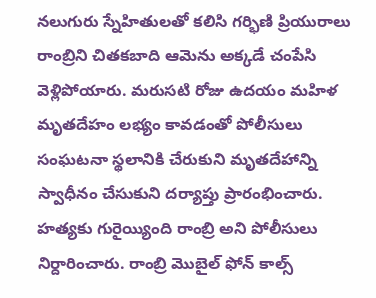నలుగురు స్నేహితులతో కలిసి గర్భిణి ప్రియురాలు రాంబ్రిని చితకబాది ఆమెను అక్కడే చంపేసి వెళ్లిపోయారు. మరుసటి రోజు ఉదయం మహిళ మృతదేహం లభ్యం కావడంతో పోలీసులు సంఘటనా స్థలానికి చేరుకుని మృతదేహాన్ని స్వాధీనం చేసుకుని దర్యాప్తు ప్రారంభించారు.
హత్యకు గురైయ్యింది రాంబ్రి అని పోలీసులు నిర్దారించారు. రాంబ్రి మొబైల్ ఫోన్ కాల్స్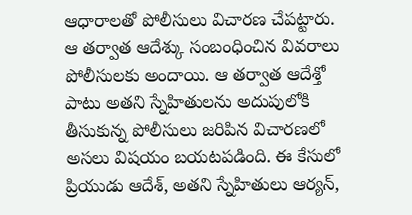ఆధారాలతో పోలీసులు విచారణ చేపట్టారు. ఆ తర్వాత ఆదేశ్కు సంబంధించిన వివరాలు పోలీసులకు అందాయి. ఆ తర్వాత ఆదేశ్తో పాటు అతని స్నేహితులను అదుపులోకి తీసుకున్న పోలీసులు జరిపిన విచారణలో అసలు విషయం బయటపడింది. ఈ కేసులో ప్రియుడు ఆదేశ్, అతని స్నేహితులు ఆర్యన్,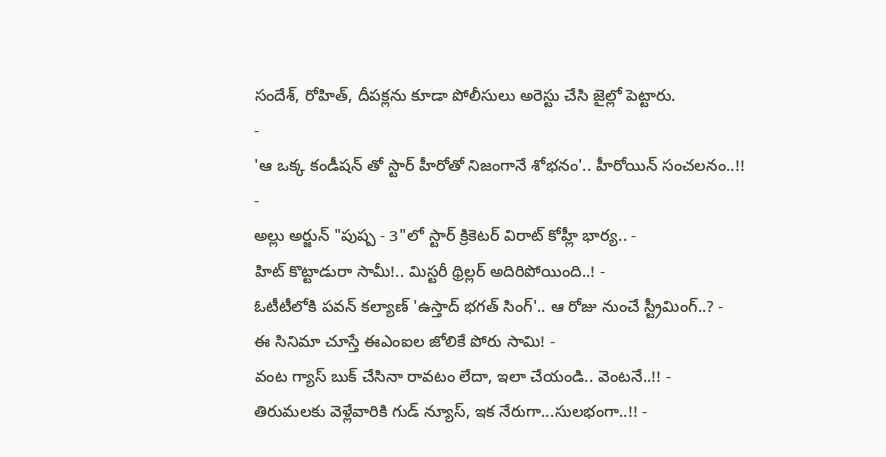సందేశ్, రోహిత్, దీపక్లను కూడా పోలీసులు అరెస్టు చేసి జైల్లో పెట్టారు.
-
'ఆ ఒక్క కండీషన్ తో స్టార్ హీరోతో నిజంగానే శోభనం'.. హీరోయిన్ సంచలనం..!! -
అల్లు అర్జున్ "పుష్ప - 3"లో స్టార్ క్రికెటర్ విరాట్ కోహ్లీ భార్య.. -
హిట్ కొట్టాడురా సామీ!.. మిస్టరీ థ్రిల్లర్ అదిరిపోయింది..! -
ఓటీటీలోకి పవన్ కల్యాణ్ 'ఉస్తాద్ భగత్ సింగ్'.. ఆ రోజు నుంచే స్ట్రీమింగ్..? -
ఈ సినిమా చూస్తే ఈఎంఐల జోలికే పోరు సామి! -
వంట గ్యాస్ బుక్ చేసినా రావటం లేదా, ఇలా చేయండి.. వెంటనే..!! -
తిరుమలకు వెళ్లేవారికి గుడ్ న్యూస్, ఇక నేరుగా...సులభంగా..!! -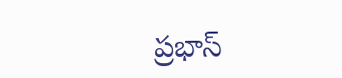ప్రభాస్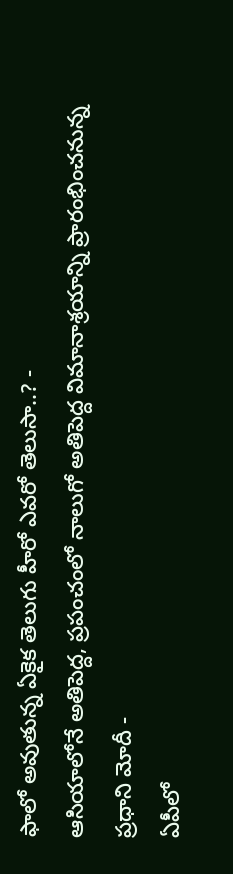ఫాలో అవుతున్న ఏకైక తెలుగు హీరో ఎవరో తెలుసా..? -
ఆసియాలోనే అతిపెద్ద, ప్రపంచంలో నాలుగో అతిపెద్ద విమానాశ్రయాన్ని ప్రారంభించనున్న ప్రధాని మోదీ -
ఏపీలో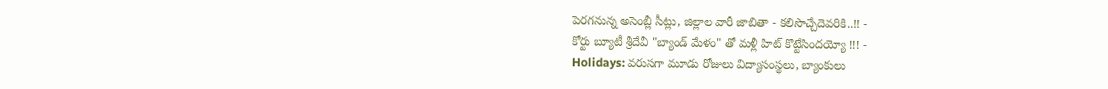పెరగనున్న అసెంబ్లీ సీట్లు, జిల్లాల వారీ జాబితా - కలిసొచ్చేదెవరికి..!! -
కోర్టు బ్యూటీ శ్రీదేవీ "బ్యాండ్ మేళం" తో మళ్లీ హిట్ కొట్టేసిందయ్యో !!! -
Holidays: వరుసగా మూడు రోజులు విద్యాసంస్థలు, బ్యాంకులు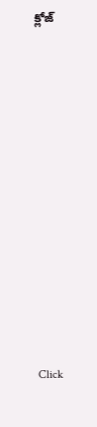క్లోజ్












Click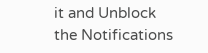it and Unblock the Notifications